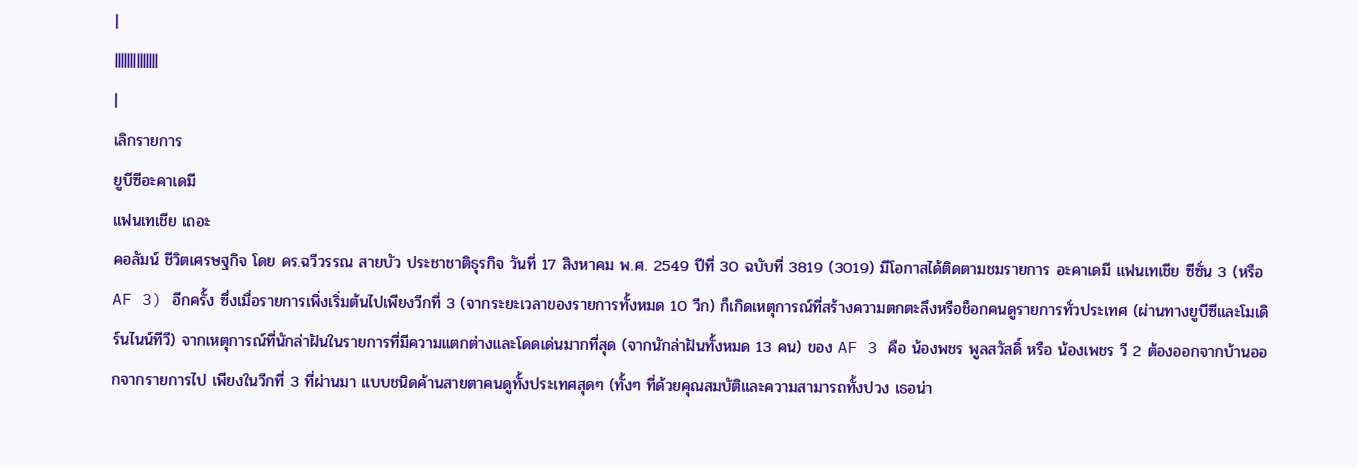|
||||||||||||||
|
เลิกรายการ
ยูบีซีอะคาเดมี
แฟนเทเชีย เถอะ
คอลัมน์ ชีวิตเศรษฐกิจ โดย ดร.ฉวีวรรณ สายบัว ประชาชาติธุรกิจ วันที่ 17 สิงหาคม พ.ศ. 2549 ปีที่ 30 ฉบับที่ 3819 (3019) มีโอกาสได้ติดตามชมรายการ อะคาเดมี แฟนเทเชีย ซีซั่น 3 (หรือ AF 3) อีกครั้ง ซึ่งเมื่อรายการเพิ่งเริ่มต้นไปเพียงวีกที่ 3 (จากระยะเวลาของรายการทั้งหมด 10 วีก) ก็เกิดเหตุการณ์ที่สร้างความตกตะลึงหรือช็อกคนดูรายการทั่วประเทศ (ผ่านทางยูบีซีและโมเดิร์นไนน์ทีวี) จากเหตุการณ์ที่นักล่าฝันในรายการที่มีความแตกต่างและโดดเด่นมากที่สุด (จากนักล่าฝันทั้งหมด 13 คน) ของ AF 3 คือ น้องพชร พูลสวัสดิ์ หรือ น้องเพชร วี 2 ต้องออกจากบ้านออกจากรายการไป เพียงในวีกที่ 3 ที่ผ่านมา แบบชนิดค้านสายตาคนดูทั้งประเทศสุดๆ (ทั้งๆ ที่ด้วยคุณสมบัติและความสามารถทั้งปวง เธอน่า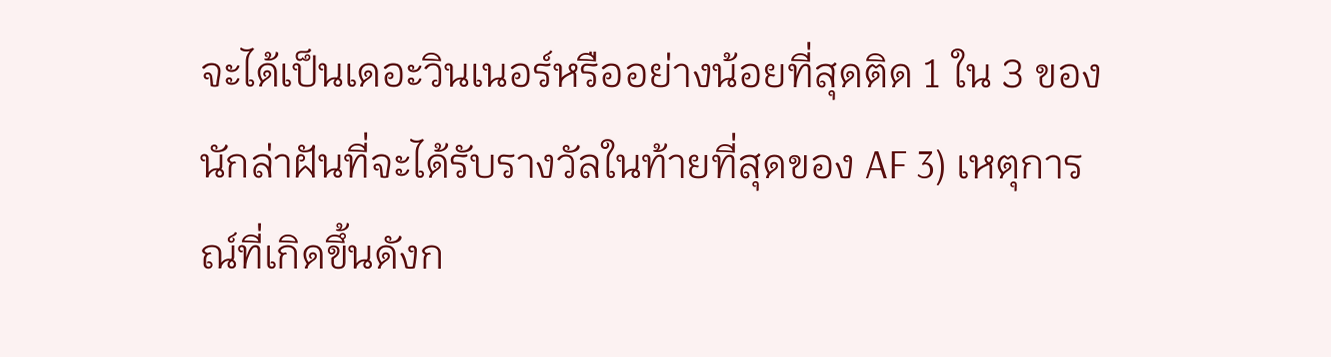จะได้เป็นเดอะวินเนอร์หรืออย่างน้อยที่สุดติด 1 ใน 3 ของนักล่าฝันที่จะได้รับรางวัลในท้ายที่สุดของ AF 3) เหตุการณ์ที่เกิดขึ้นดังก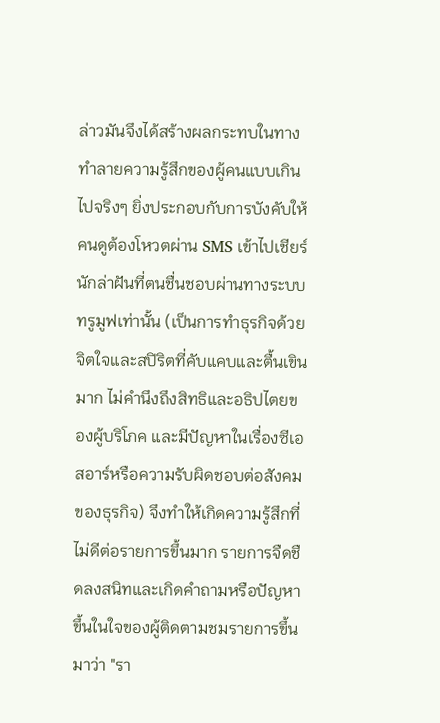ล่าวมันจึงได้สร้างผลกระทบในทางทำลายความรู้สึกของผู้คนแบบเกินไปจริงๆ ยิ่งประกอบกับการบังคับให้คนดูต้องโหวตผ่าน SMS เข้าไปเชียร์นักล่าฝันที่ตนชื่นชอบผ่านทางระบบทรูมูฟเท่านั้น (เป็นการทำธุรกิจด้วยจิตใจและสปิริตที่คับแคบและตื้นเขินมาก ไม่คำนึงถึงสิทธิและอธิปไตยของผู้บริโภค และมีปัญหาในเรื่องซีเอสอาร์หรือความรับผิดชอบต่อสังคมของธุรกิจ) จึงทำให้เกิดความรู้สึกที่ไม่ดีต่อรายการขึ้นมาก รายการจืดชืดลงสนิทและเกิดคำถามหรือปัญหาขึ้นในใจของผู้ติดตามชมรายการขึ้นมาว่า "รา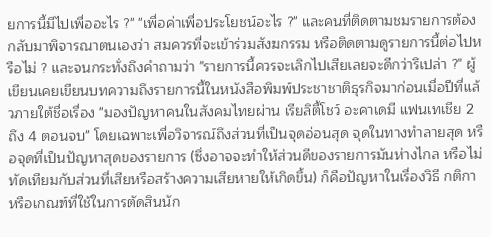ยการนี้มีไปเพื่ออะไร ?" "เพื่อค่าเพื่อประโยชน์อะไร ?" และคนที่ติดตามชมรายการต้องกลับมาพิจารณาตนเองว่า สมควรที่จะเข้าร่วมสังฆกรรม หรือติดตามดูรายการนี้ต่อไปหรือไม่ ? และจนกระทั่งถึงคำถามว่า "รายการนี้ควรจะเลิกไปเสียเลยจะดีกว่ารึเปล่า ?" ผู้เขียนเคยเขียนบทความถึงรายการนี้ในหนังสือพิมพ์ประชาชาติธุรกิจมาก่อนเมื่อปีที่แล้วภายใต้ชื่อเรื่อง "มองปัญหาคนในสังคมไทยผ่าน เรียลิตี้โชว์ อะคาเดมี แฟนเทเชีย 2 ถึง 4 ตอนจบ" โดยเฉพาะเพื่อวิจารณ์ถึงส่วนที่เป็นจุดอ่อนสุด จุดในทางทำลายสุด หรือจุดที่เป็นปัญหาสุดของรายการ (ซึ่งอาจจะทำให้ส่วนดีของรายการมันห่างไกล หรือไม่ทัดเทียมกับส่วนที่เสียหรือสร้างความเสียหายให้เกิดขึ้น) ก็คือปัญหาในเรื่องวิธี กติกาหรือเกณฑ์ที่ใช้ในการตัดสินนัก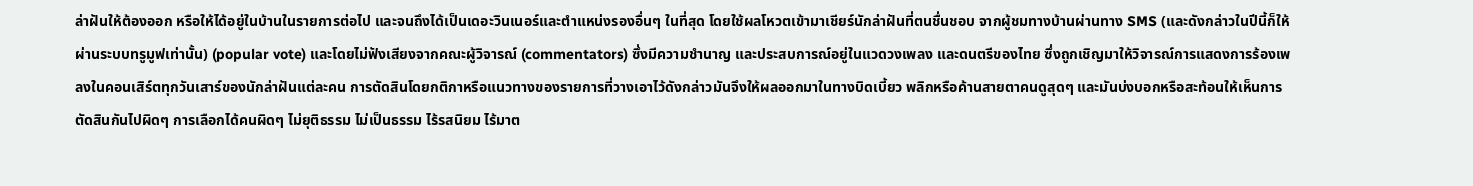ล่าฝันให้ต้องออก หรือให้ได้อยู่ในบ้านในรายการต่อไป และจนถึงได้เป็นเดอะวินเนอร์และตำแหน่งรองอื่นๆ ในที่สุด โดยใช้ผลโหวตเข้ามาเชียร์นักล่าฝันที่ตนชื่นชอบ จากผู้ชมทางบ้านผ่านทาง SMS (และดังกล่าวในปีนี้ก็ให้ผ่านระบบทรูมูฟเท่านั้น) (popular vote) และโดยไม่ฟังเสียงจากคณะผู้วิจารณ์ (commentators) ซึ่งมีความชำนาญ และประสบการณ์อยู่ในแวดวงเพลง และดนตรีของไทย ซึ่งถูกเชิญมาให้วิจารณ์การแสดงการร้องเพลงในคอนเสิร์ตทุกวันเสาร์ของนักล่าฝันแต่ละคน การตัดสินโดยกติกาหรือแนวทางของรายการที่วางเอาไว้ดังกล่าวมันจึงให้ผลออกมาในทางบิดเบี้ยว พลิกหรือค้านสายตาคนดูสุดๆ และมันบ่งบอกหรือสะท้อนให้เห็นการตัดสินกันไปผิดๆ การเลือกได้คนผิดๆ ไม่ยุติธรรม ไม่เป็นธรรม ไร้รสนิยม ไร้มาต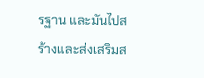รฐาน และมันไปสร้างและส่งเสริมส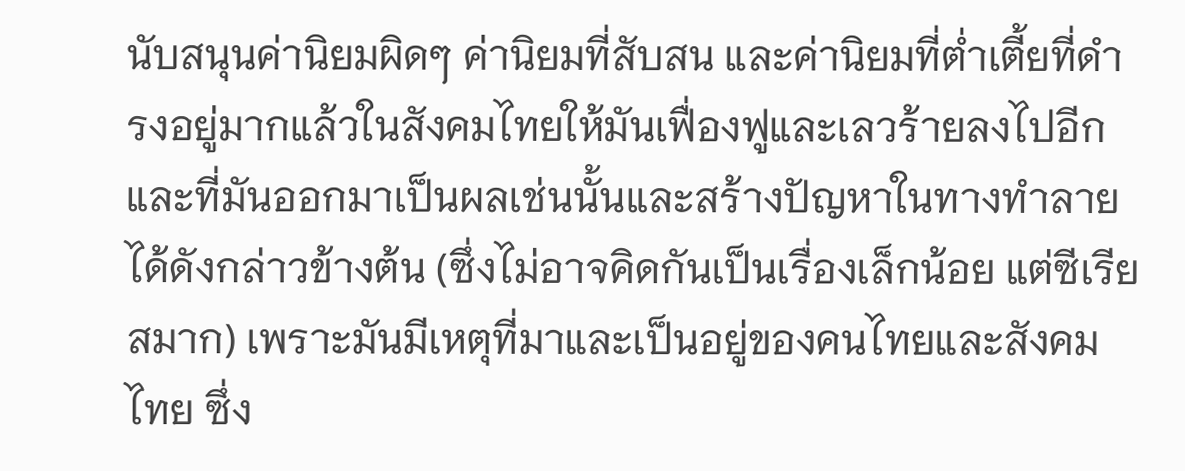นับสนุนค่านิยมผิดๆ ค่านิยมที่สับสน และค่านิยมที่ต่ำเตี้ยที่ดำรงอยู่มากแล้วในสังคมไทยให้มันเฟื่องฟูและเลวร้ายลงไปอีก และที่มันออกมาเป็นผลเช่นนั้นและสร้างปัญหาในทางทำลายได้ดังกล่าวข้างต้น (ซึ่งไม่อาจคิดกันเป็นเรื่องเล็กน้อย แต่ซีเรียสมาก) เพราะมันมีเหตุที่มาและเป็นอยู่ของคนไทยและสังคมไทย ซึ่ง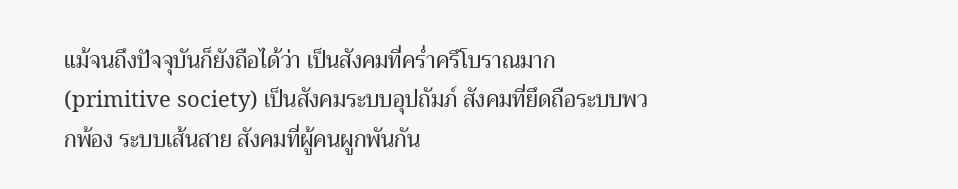แม้จนถึงปัจจุบันก็ยังถือได้ว่า เป็นสังคมที่คร่ำครึโบราณมาก (primitive society) เป็นสังคมระบบอุปถัมภ์ สังคมที่ยึดถือระบบพวกพ้อง ระบบเส้นสาย สังคมที่ผู้คนผูกพันกัน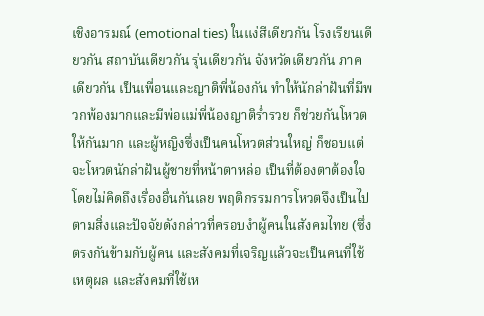เชิงอารมณ์ (emotional ties) ในแง่สีเดียวกัน โรงเรียนเดียวกัน สถาบันเดียวกัน รุ่นเดียวกัน จังหวัดเดียวกัน ภาคเดียวกัน เป็นเพื่อนและญาติพี่น้องกัน ทำให้นักล่าฝันที่มีพวกพ้องมากและมีพ่อแม่พี่น้องญาติร่ำรวย ก็ช่วยกันโหวตให้กันมาก และผู้หญิงซึ่งเป็นคนโหวตส่วนใหญ่ ก็ชอบแต่จะโหวตนักล่าฝันผู้ชายที่หน้าตาหล่อ เป็นที่ต้องตาต้องใจโดยไม่คิดถึงเรื่องอื่นกันเลย พฤติกรรมการโหวตจึงเป็นไปตามสิ่งและปัจจัยดังกล่าวที่ครอบงำผู้คนในสังคมไทย (ซึ่งตรงกันข้ามกับผู้คน และสังคมที่เจริญแล้วจะเป็นคนที่ใช้เหตุผล และสังคมที่ใช้เห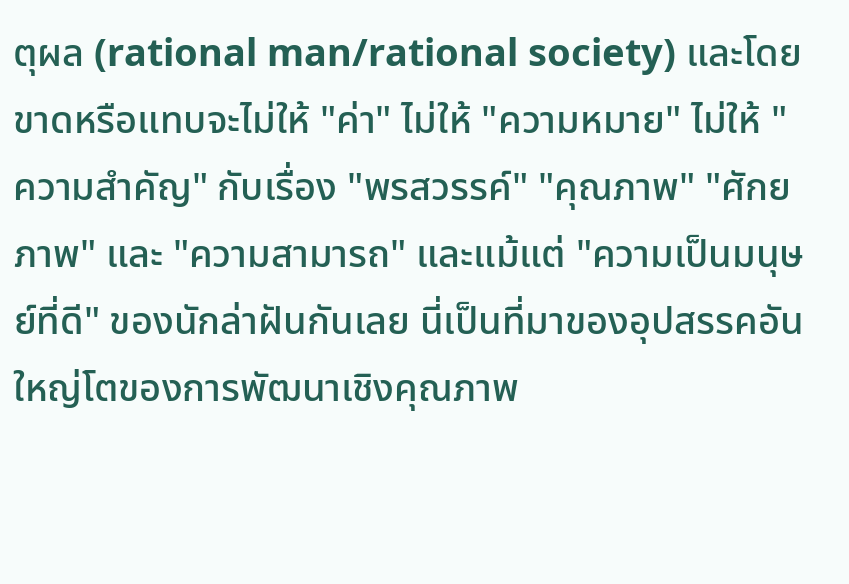ตุผล (rational man/rational society) และโดยขาดหรือแทบจะไม่ให้ "ค่า" ไม่ให้ "ความหมาย" ไม่ให้ "ความสำคัญ" กับเรื่อง "พรสวรรค์" "คุณภาพ" "ศักยภาพ" และ "ความสามารถ" และแม้แต่ "ความเป็นมนุษย์ที่ดี" ของนักล่าฝันกันเลย นี่เป็นที่มาของอุปสรรคอันใหญ่โตของการพัฒนาเชิงคุณภาพ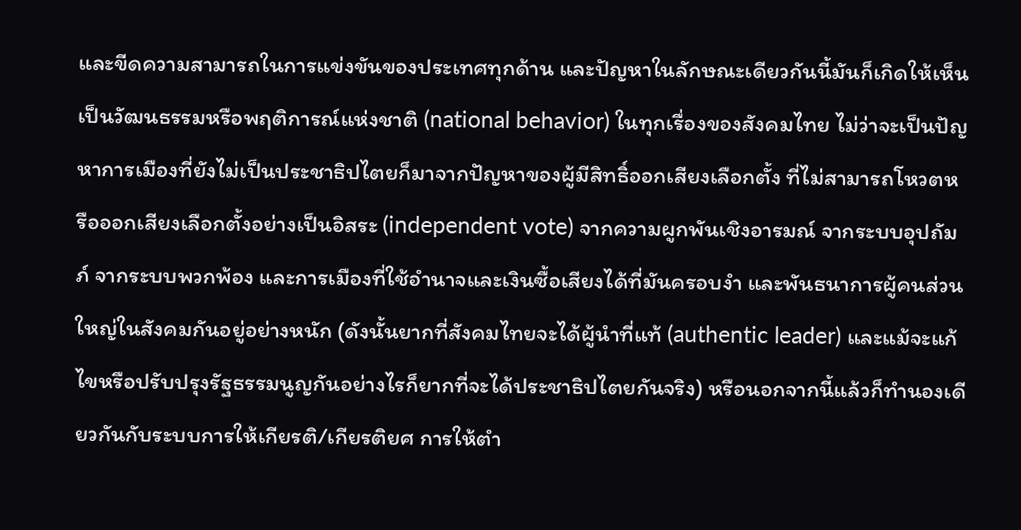และขีดความสามารถในการแข่งขันของประเทศทุกด้าน และปัญหาในลักษณะเดียวกันนี้มันก็เกิดให้เห็นเป็นวัฒนธรรมหรือพฤติการณ์แห่งชาติ (national behavior) ในทุกเรื่องของสังคมไทย ไม่ว่าจะเป็นปัญหาการเมืองที่ยังไม่เป็นประชาธิปไตยก็มาจากปัญหาของผู้มีสิทธิ์ออกเสียงเลือกตั้ง ที่ไม่สามารถโหวตหรือออกเสียงเลือกตั้งอย่างเป็นอิสระ (independent vote) จากความผูกพันเชิงอารมณ์ จากระบบอุปถัมภ์ จากระบบพวกพ้อง และการเมืองที่ใช้อำนาจและเงินซื้อเสียงได้ที่มันครอบงำ และพันธนาการผู้คนส่วนใหญ่ในสังคมกันอยู่อย่างหนัก (ดังนั้นยากที่สังคมไทยจะได้ผู้นำที่แท้ (authentic leader) และแม้จะแก้ไขหรือปรับปรุงรัฐธรรมนูญกันอย่างไรก็ยากที่จะได้ประชาธิปไตยกันจริง) หรือนอกจากนี้แล้วก็ทำนองเดียวกันกับระบบการให้เกียรติ/เกียรติยศ การให้ตำ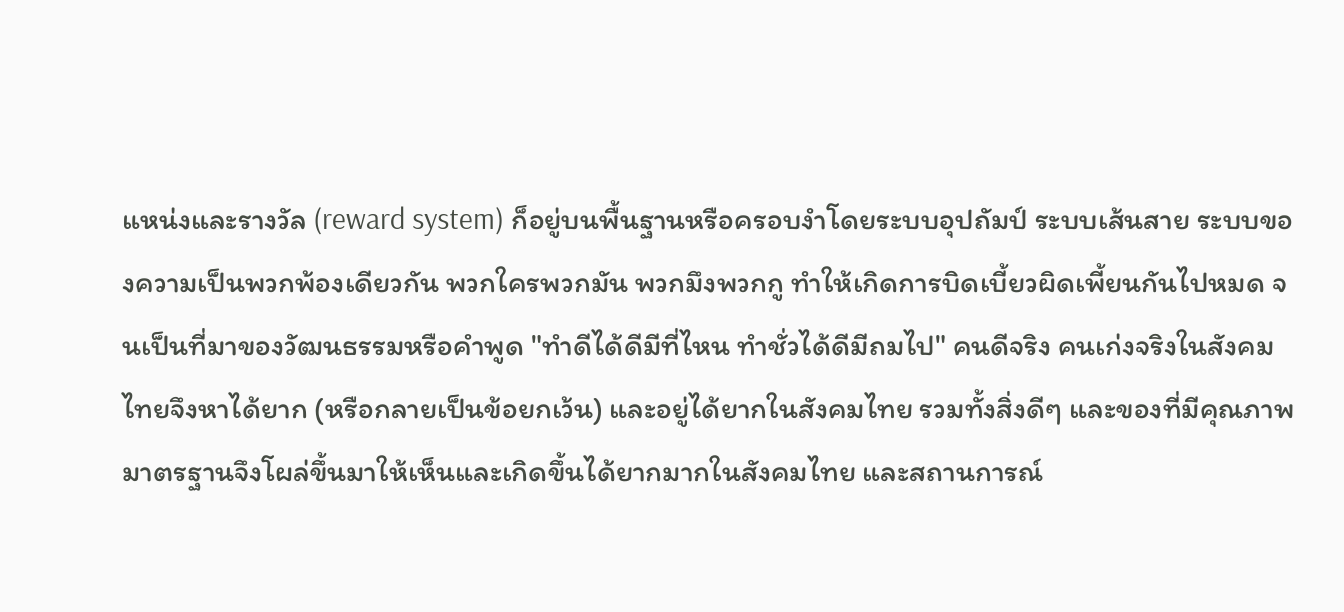แหน่งและรางวัล (reward system) ก็อยู่บนพื้นฐานหรือครอบงำโดยระบบอุปถัมป์ ระบบเส้นสาย ระบบของความเป็นพวกพ้องเดียวกัน พวกใครพวกมัน พวกมึงพวกกู ทำให้เกิดการบิดเบี้ยวผิดเพี้ยนกันไปหมด จนเป็นที่มาของวัฒนธรรมหรือคำพูด "ทำดีได้ดีมีที่ไหน ทำชั่วได้ดีมีถมไป" คนดีจริง คนเก่งจริงในสังคมไทยจึงหาได้ยาก (หรือกลายเป็นข้อยกเว้น) และอยู่ได้ยากในสังคมไทย รวมทั้งสิ่งดีๆ และของที่มีคุณภาพมาตรฐานจึงโผล่ขึ้นมาให้เห็นและเกิดขึ้นได้ยากมากในสังคมไทย และสถานการณ์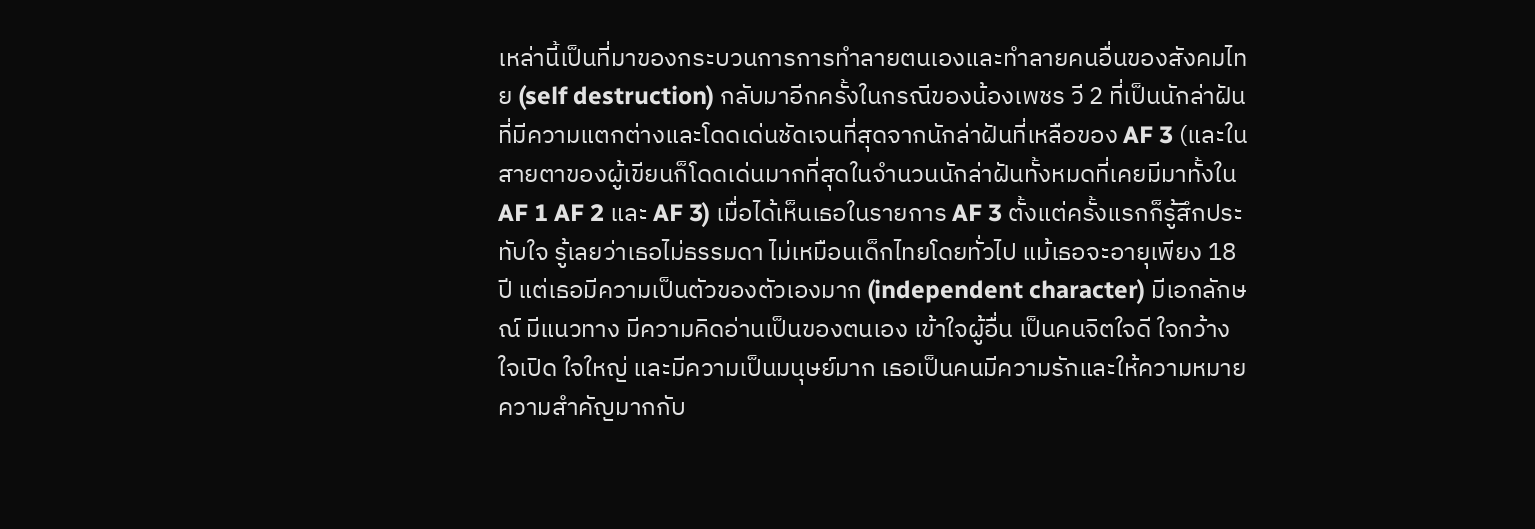เหล่านี้เป็นที่มาของกระบวนการการทำลายตนเองและทำลายคนอื่นของสังคมไทย (self destruction) กลับมาอีกครั้งในกรณีของน้องเพชร วี 2 ที่เป็นนักล่าฝันที่มีความแตกต่างและโดดเด่นชัดเจนที่สุดจากนักล่าฝันที่เหลือของ AF 3 (และในสายตาของผู้เขียนก็โดดเด่นมากที่สุดในจำนวนนักล่าฝันทั้งหมดที่เคยมีมาทั้งใน AF 1 AF 2 และ AF 3) เมื่อได้เห็นเธอในรายการ AF 3 ตั้งแต่ครั้งแรกก็รู้สึกประทับใจ รู้เลยว่าเธอไม่ธรรมดา ไม่เหมือนเด็กไทยโดยทั่วไป แม้เธอจะอายุเพียง 18 ปี แต่เธอมีความเป็นตัวของตัวเองมาก (independent character) มีเอกลักษณ์ มีแนวทาง มีความคิดอ่านเป็นของตนเอง เข้าใจผู้อื่น เป็นคนจิตใจดี ใจกว้าง ใจเปิด ใจใหญ่ และมีความเป็นมนุษย์มาก เธอเป็นคนมีความรักและให้ความหมายความสำคัญมากกับ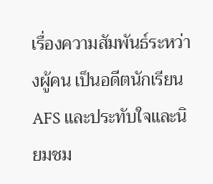เรื่องความสัมพันธ์ระหว่างผู้คน เป็นอดีตนักเรียน AFS และประทับใจและนิยมชม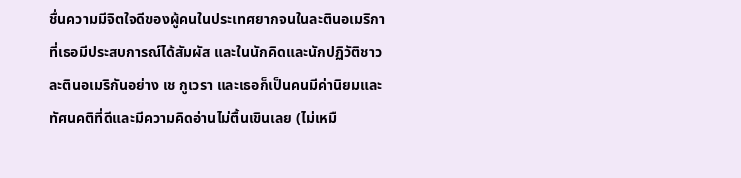ชื่นความมีจิตใจดีของผู้คนในประเทศยากจนในละตินอเมริกาที่เธอมีประสบการณ์ได้สัมผัส และในนักคิดและนักปฏิวัติชาวละตินอเมริกันอย่าง เช กูเวรา และเธอก็เป็นคนมีค่านิยมและทัศนคติที่ดีและมีความคิดอ่านไม่ตื้นเขินเลย (ไม่เหมื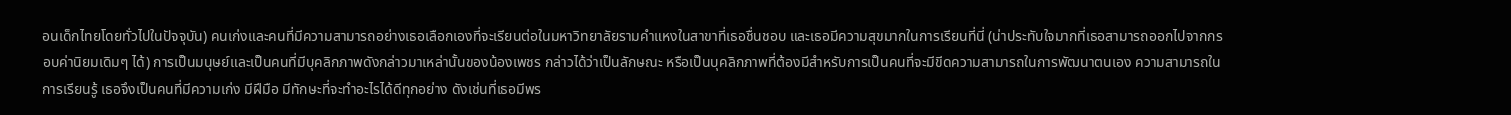อนเด็กไทยโดยทั่วไปในปัจจุบัน) คนเก่งและคนที่มีความสามารถอย่างเธอเลือกเองที่จะเรียนต่อในมหาวิทยาลัยรามคำแหงในสาขาที่เธอชื่นชอบ และเธอมีความสุขมากในการเรียนที่นี่ (น่าประทับใจมากที่เธอสามารถออกไปจากกรอบค่านิยมเดิมๆ ได้) การเป็นมนุษย์และเป็นคนที่มีบุคลิกภาพดังกล่าวมาเหล่านั้นของน้องเพชร กล่าวได้ว่าเป็นลักษณะ หรือเป็นบุคลิกภาพที่ต้องมีสำหรับการเป็นคนที่จะมีขีดความสามารถในการพัฒนาตนเอง ความสามารถในการเรียนรู้ เธอจึงเป็นคนที่มีความเก่ง มีฝีมือ มีทักษะที่จะทำอะไรได้ดีทุกอย่าง ดังเช่นที่เธอมีพร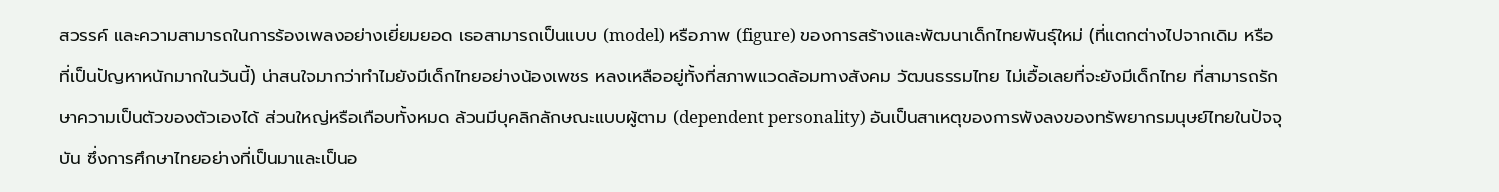สวรรค์ และความสามารถในการร้องเพลงอย่างเยี่ยมยอด เธอสามารถเป็นแบบ (model) หรือภาพ (figure) ของการสร้างและพัฒนาเด็กไทยพันธุ์ใหม่ (ที่แตกต่างไปจากเดิม หรือที่เป็นปัญหาหนักมากในวันนี้) น่าสนใจมากว่าทำไมยังมีเด็กไทยอย่างน้องเพชร หลงเหลืออยู่ทั้งที่สภาพแวดล้อมทางสังคม วัฒนธรรมไทย ไม่เอื้อเลยที่จะยังมีเด็กไทย ที่สามารถรักษาความเป็นตัวของตัวเองได้ ส่วนใหญ่หรือเกือบทั้งหมด ล้วนมีบุคลิกลักษณะแบบผู้ตาม (dependent personality) อันเป็นสาเหตุของการพังลงของทรัพยากรมนุษย์ไทยในปัจจุบัน ซึ่งการศึกษาไทยอย่างที่เป็นมาและเป็นอ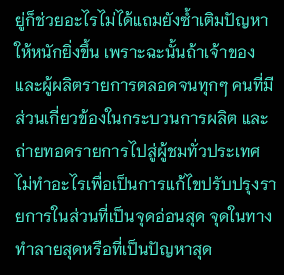ยู่ก็ช่วยอะไรไม่ได้แถมยังซ้ำเติมปัญหาให้หนักยิ่งขึ้น เพราะฉะนั้นถ้าเจ้าของและผู้ผลิตรายการตลอดจนทุกๆ คนที่มีส่วนเกี่ยวข้องในกระบวนการผลิต และถ่ายทอดรายการไปสู่ผู้ชมทั่วประเทศ ไม่ทำอะไรเพื่อเป็นการแก้ไขปรับปรุงรายการในส่วนที่เป็นจุดอ่อนสุด จุดในทางทำลายสุดหรือที่เป็นปัญหาสุด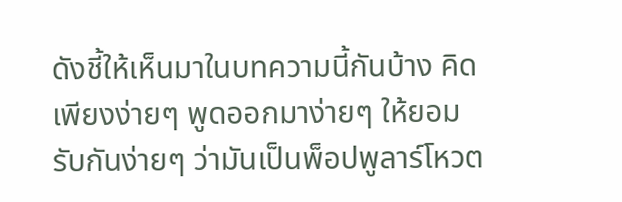ดังชี้ให้เห็นมาในบทความนี้กันบ้าง คิดเพียงง่ายๆ พูดออกมาง่ายๆ ให้ยอมรับกันง่ายๆ ว่ามันเป็นพ็อปพูลาร์โหวต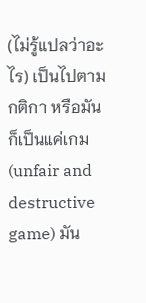(ไม่รู้แปลว่าอะไร) เป็นไปตามกติกา หรือมันก็เป็นแค่เกม (unfair and destructive game) มัน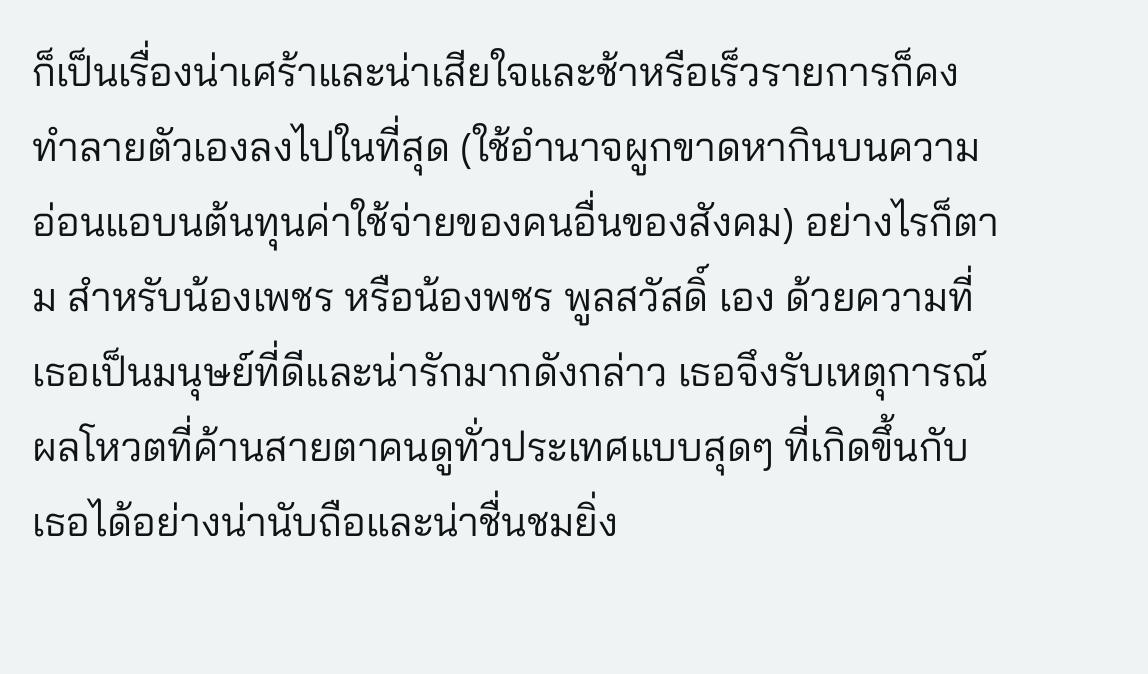ก็เป็นเรื่องน่าเศร้าและน่าเสียใจและช้าหรือเร็วรายการก็คงทำลายตัวเองลงไปในที่สุด (ใช้อำนาจผูกขาดหากินบนความอ่อนแอบนต้นทุนค่าใช้จ่ายของคนอื่นของสังคม) อย่างไรก็ตาม สำหรับน้องเพชร หรือน้องพชร พูลสวัสดิ์ เอง ด้วยความที่เธอเป็นมนุษย์ที่ดีและน่ารักมากดังกล่าว เธอจึงรับเหตุการณ์ผลโหวตที่ค้านสายตาคนดูทั่วประเทศแบบสุดๆ ที่เกิดขึ้นกับเธอได้อย่างน่านับถือและน่าชื่นชมยิ่ง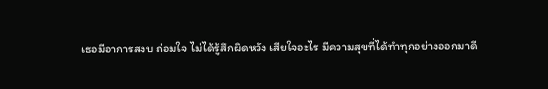เธอมีอาการสงบ ถ่อมใจ ไม่ได้รู้สึกผิดหวัง เสียใจอะไร มีความสุขที่ได้ทำทุกอย่างออกมาดี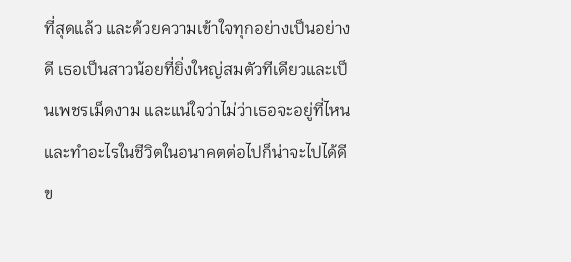ที่สุดแล้ว และด้วยความเข้าใจทุกอย่างเป็นอย่างดี เธอเป็นสาวน้อยที่ยิ่งใหญ่สมตัวทีเดียวและเป็นเพชรเม็ดงาม และแน่ใจว่าไม่ว่าเธอจะอยู่ที่ไหน และทำอะไรในชีวิตในอนาคตต่อไปก็น่าจะไปได้ดี ข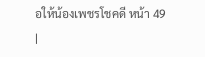อให้น้องเพชรโชคดี หน้า 49
|